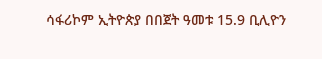ሳፋሪኮም ኢትዮጵያ በበጀት ዓመቱ 15.9 ቢሊዮን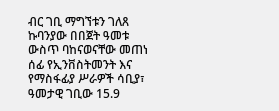ብር ገቢ ማግኘቱን ገለጸ
ኩባንያው በበጀት ዓመቱ ውስጥ ባከናወናቸው መጠነ ሰፊ የኢንቨስትመንት እና የማስፋፊያ ሥራዎች ሳቢያ፣ ዓመታዊ ገቢው 15.9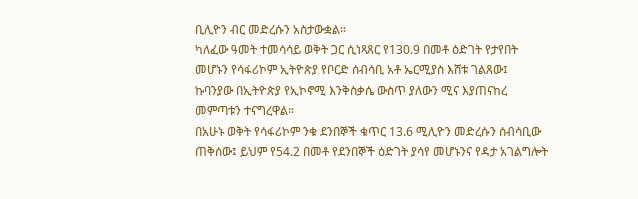ቢሊዮን ብር መድረሱን አስታውቋል።
ካለፈው ዓመት ተመሳሳይ ወቅት ጋር ሲነጻጸር የ130.9 በመቶ ዕድገት የታየበት መሆኑን የሳፋሪኮም ኢትዮጵያ የቦርድ ሰብሳቢ አቶ ኤርሚያስ እሸቱ ገልጸው፤ ኩባንያው በኢትዮጵያ የኢኮኖሚ እንቅስቃሴ ውስጥ ያለውን ሚና እያጠናከረ መምጣቱን ተናግረዋል።
በአሁኑ ወቅት የሳፋሪኮም ንቁ ደንበኞች ቁጥር 13.6 ሚሊዮን መድረሱን ሰብሳቢው ጠቅሰው፤ ይህም የ54.2 በመቶ የደንበኞች ዕድገት ያሳየ መሆኑንና የዳታ አገልግሎት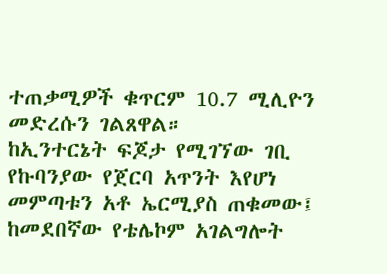ተጠቃሚዎች ቁጥርም 10.7 ሚሊዮን መድረሱን ገልጸዋል።
ከኢንተርኔት ፍጆታ የሚገኘው ገቢ የኩባንያው የጀርባ አጥንት እየሆነ መምጣቱን አቶ ኤርሚያስ ጠቁመው፤ ከመደበኛው የቴሌኮም አገልግሎት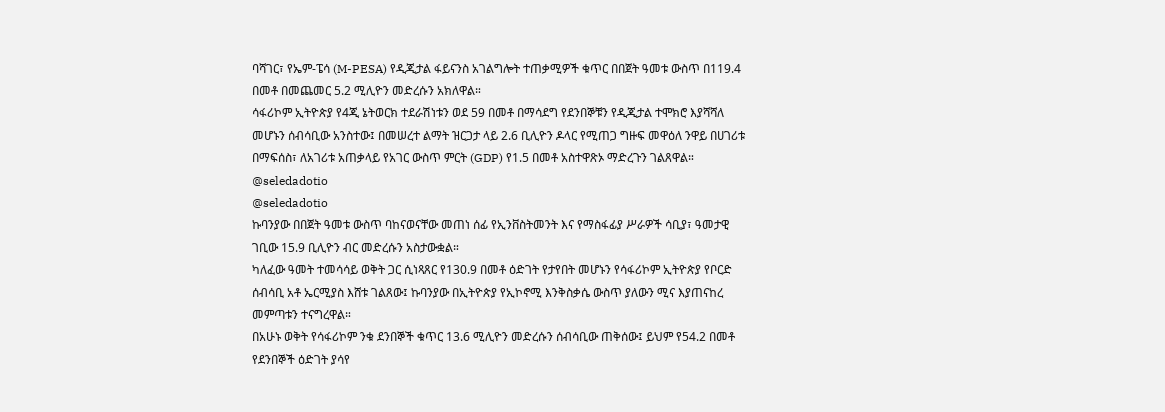ባሻገር፣ የኤም-ፔሳ (M-PESA) የዲጂታል ፋይናንስ አገልግሎት ተጠቃሚዎች ቁጥር በበጀት ዓመቱ ውስጥ በ119.4 በመቶ በመጨመር 5.2 ሚሊዮን መድረሱን አክለዋል።
ሳፋሪኮም ኢትዮጵያ የ4ጂ ኔትወርክ ተደራሽነቱን ወደ 59 በመቶ በማሳደግ የደንበኞቹን የዲጂታል ተሞክሮ እያሻሻለ መሆኑን ሰብሳቢው አንስተው፤ በመሠረተ ልማት ዝርጋታ ላይ 2.6 ቢሊዮን ዶላር የሚጠጋ ግዙፍ መዋዕለ ንዋይ በሀገሪቱ በማፍሰስ፣ ለአገሪቱ አጠቃላይ የአገር ውስጥ ምርት (GDP) የ1.5 በመቶ አስተዋጽኦ ማድረጉን ገልጸዋል።
@seledadotio
@seledadotio
ኩባንያው በበጀት ዓመቱ ውስጥ ባከናወናቸው መጠነ ሰፊ የኢንቨስትመንት እና የማስፋፊያ ሥራዎች ሳቢያ፣ ዓመታዊ ገቢው 15.9 ቢሊዮን ብር መድረሱን አስታውቋል።
ካለፈው ዓመት ተመሳሳይ ወቅት ጋር ሲነጻጸር የ130.9 በመቶ ዕድገት የታየበት መሆኑን የሳፋሪኮም ኢትዮጵያ የቦርድ ሰብሳቢ አቶ ኤርሚያስ እሸቱ ገልጸው፤ ኩባንያው በኢትዮጵያ የኢኮኖሚ እንቅስቃሴ ውስጥ ያለውን ሚና እያጠናከረ መምጣቱን ተናግረዋል።
በአሁኑ ወቅት የሳፋሪኮም ንቁ ደንበኞች ቁጥር 13.6 ሚሊዮን መድረሱን ሰብሳቢው ጠቅሰው፤ ይህም የ54.2 በመቶ የደንበኞች ዕድገት ያሳየ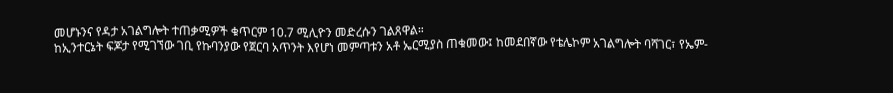መሆኑንና የዳታ አገልግሎት ተጠቃሚዎች ቁጥርም 10.7 ሚሊዮን መድረሱን ገልጸዋል።
ከኢንተርኔት ፍጆታ የሚገኘው ገቢ የኩባንያው የጀርባ አጥንት እየሆነ መምጣቱን አቶ ኤርሚያስ ጠቁመው፤ ከመደበኛው የቴሌኮም አገልግሎት ባሻገር፣ የኤም-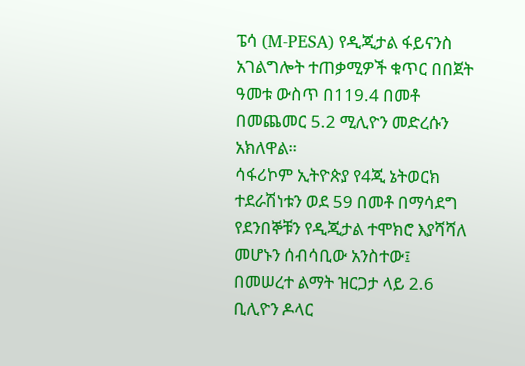ፔሳ (M-PESA) የዲጂታል ፋይናንስ አገልግሎት ተጠቃሚዎች ቁጥር በበጀት ዓመቱ ውስጥ በ119.4 በመቶ በመጨመር 5.2 ሚሊዮን መድረሱን አክለዋል።
ሳፋሪኮም ኢትዮጵያ የ4ጂ ኔትወርክ ተደራሽነቱን ወደ 59 በመቶ በማሳደግ የደንበኞቹን የዲጂታል ተሞክሮ እያሻሻለ መሆኑን ሰብሳቢው አንስተው፤ በመሠረተ ልማት ዝርጋታ ላይ 2.6 ቢሊዮን ዶላር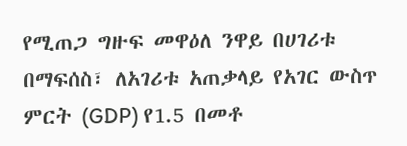የሚጠጋ ግዙፍ መዋዕለ ንዋይ በሀገሪቱ በማፍሰስ፣ ለአገሪቱ አጠቃላይ የአገር ውስጥ ምርት (GDP) የ1.5 በመቶ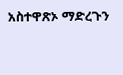አስተዋጽኦ ማድረጉን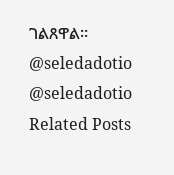ገልጸዋል።
@seledadotio
@seledadotio
Related Posts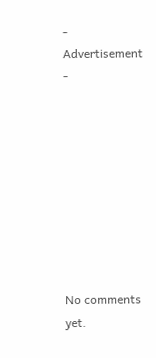- Advertisement -









No comments yet.